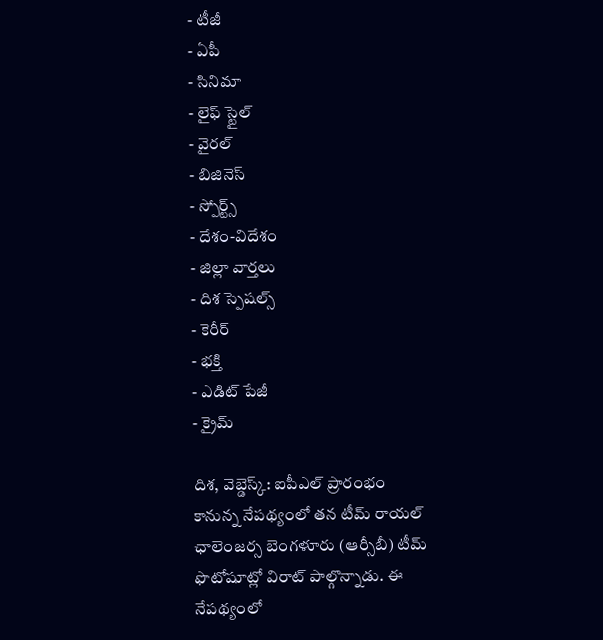- టీజీ
- ఏపీ
- సినిమా
- లైఫ్ స్టైల్
- వైరల్
- బిజినెస్
- స్పోర్ట్స్
- దేశం-విదేశం
- జిల్లా వార్తలు
- దిశ స్పెషల్స్
- కెరీర్
- భక్తి
- ఎడిట్ పేజీ
- క్రైమ్

దిశ, వెబ్డెస్క్: ఐపీఎల్ ప్రారంభం కానున్న నేపథ్యంలో తన టీమ్ రాయల్ ఛాలెంజర్స బెంగళూరు (ఆర్సీబీ) టీమ్ ఫొటోషూట్లో విరాట్ పాల్గొన్నాడు. ఈ నేపథ్యంలో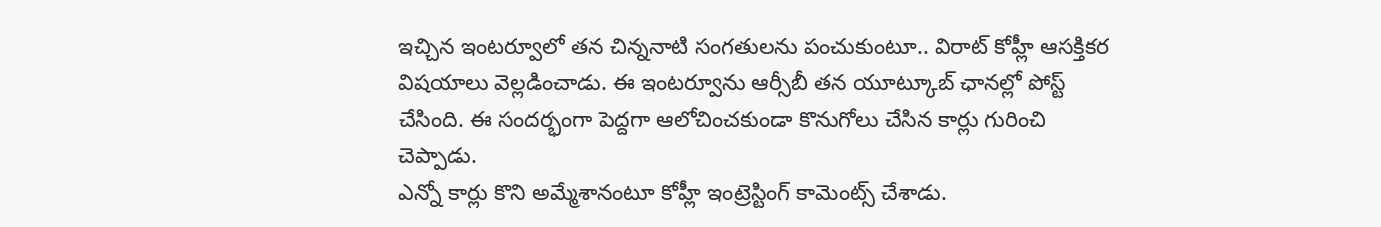ఇచ్చిన ఇంటర్వూలో తన చిన్ననాటి సంగతులను పంచుకుంటూ.. విరాట్ కోహ్లీ ఆసక్తికర విషయాలు వెల్లడించాడు. ఈ ఇంటర్వూను ఆర్సీబీ తన యూట్కూబ్ ఛానల్లో పోస్ట్ చేసింది. ఈ సందర్భంగా పెద్దగా ఆలోచించకుండా కొనుగోలు చేసిన కార్లు గురించి చెప్పాడు.
ఎన్నో కార్లు కొని అమ్మేశానంటూ కోహ్లీ ఇంట్రెస్టింగ్ కామెంట్స్ చేశాడు.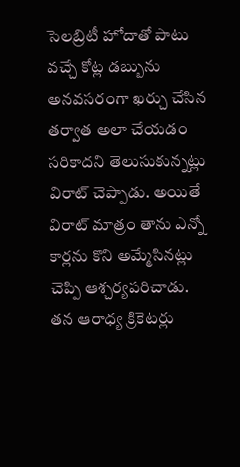సెలబ్రిటీ హోదాతో పాటు వచ్చే కోట్ల డబ్బును అనవసరంగా ఖర్చు చేసిన తర్వాత అలా చేయడం సరికాదని తెలుసుకున్నట్లు విరాట్ చెప్పాడు. అయితే విరాట్ మాత్రం తాను ఎన్నో కార్లను కొని అమ్మేసినట్లు చెప్పి ఆశ్చర్యపరిచాడు. తన ఆరాధ్య క్రికెటర్లు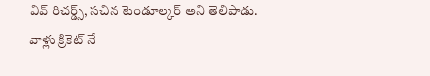వివ్ రిచర్డ్స్, సచిన టెండూల్కర్ అని తెలిపాడు. వాళ్లు క్రికెట్ నే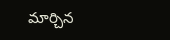మార్చిన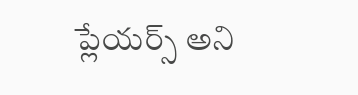ప్లేయర్స్ అని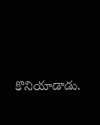కొనియాడాడు.